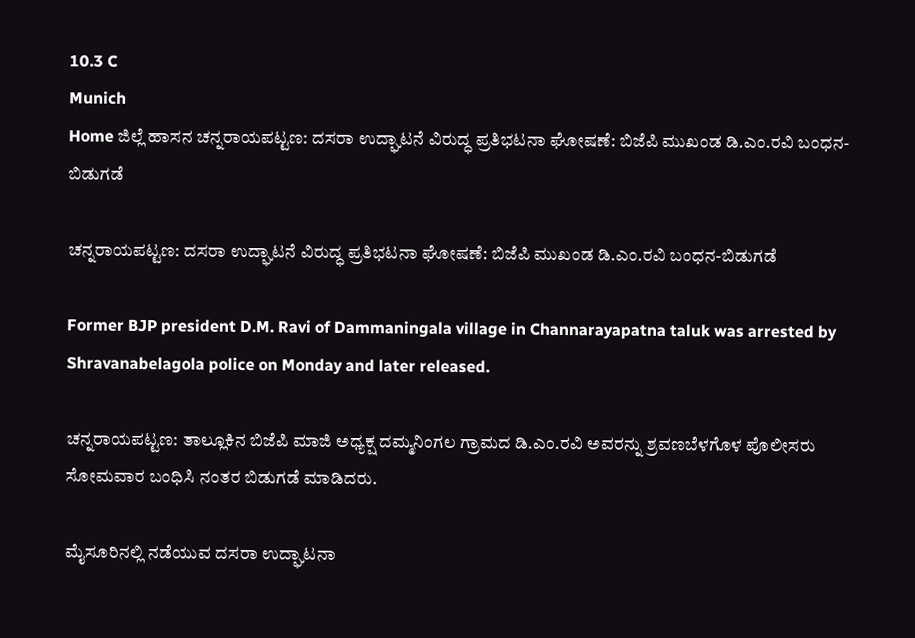10.3 C
Munich
Home ಜಿಲ್ಲೆ ಹಾಸನ ಚನ್ನರಾಯಪಟ್ಟಣ: ದಸರಾ ಉದ್ಘಾಟನೆ ವಿರುದ್ಧ ಪ್ರತಿಭಟನಾ ಘೋಷಣೆ: ಬಿಜೆಪಿ ಮುಖಂಡ ಡಿ.ಎಂ.ರವಿ ಬಂಧನ-ಬಿಡುಗಡೆ

ಚನ್ನರಾಯಪಟ್ಟಣ: ದಸರಾ ಉದ್ಘಾಟನೆ ವಿರುದ್ಧ ಪ್ರತಿಭಟನಾ ಘೋಷಣೆ: ಬಿಜೆಪಿ ಮುಖಂಡ ಡಿ.ಎಂ.ರವಿ ಬಂಧನ-ಬಿಡುಗಡೆ

Former BJP president D.M. Ravi of Dammaningala village in Channarayapatna taluk was arrested by Shravanabelagola police on Monday and later released.

ಚನ್ನರಾಯಪಟ್ಟಣ: ತಾಲ್ಲೂಕಿನ ಬಿಜೆಪಿ ಮಾಜಿ ಅಧ್ಯಕ್ಷ ದಮ್ಮನಿಂಗಲ ಗ್ರಾಮದ ಡಿ.ಎಂ.ರವಿ ಅವರನ್ನು ಶ್ರವಣಬೆಳಗೊಳ ಪೊಲೀಸರು ಸೋಮವಾರ ಬಂಧಿಸಿ ನಂತರ ಬಿಡುಗಡೆ ಮಾಡಿದರು.

ಮೈಸೂರಿನಲ್ಲಿ ನಡೆಯುವ ದಸರಾ ಉದ್ಘಾಟನಾ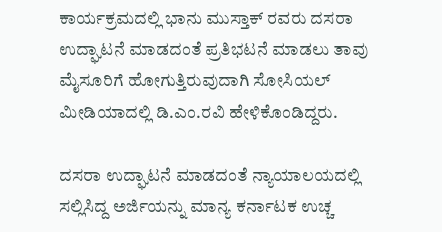ಕಾರ್ಯಕ್ರಮದಲ್ಲಿ ಭಾನು ಮುಸ್ತಾಕ್ ರವರು ದಸರಾ ಉದ್ಘಾಟನೆ ಮಾಡದಂತೆ ಪ್ರತಿಭಟನೆ ಮಾಡಲು ತಾವು ಮೈಸೂರಿಗೆ ಹೋಗುತ್ತಿರುವುದಾಗಿ ಸೋಸಿಯಲ್ ಮೀಡಿಯಾದಲ್ಲಿ ಡಿ.ಎಂ.ರವಿ ಹೇಳಿಕೊಂಡಿದ್ದರು.

ದಸರಾ ಉದ್ಘಾಟನೆ ಮಾಡದಂತೆ ನ್ಯಾಯಾಲಯದಲ್ಲಿ ಸಲ್ಲಿಸಿದ್ದ ಅರ್ಜಿಯನ್ನು ಮಾನ್ಯ ಕರ್ನಾಟಕ ಉಚ್ಚ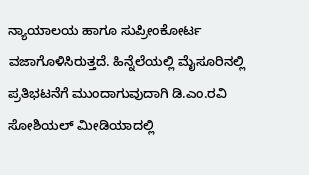ನ್ಯಾಯಾಲಯ ಹಾಗೂ ಸುಪ್ರೀಂಕೋರ್ಟ ವಜಾಗೊಳಿಸಿರುತ್ತದೆ. ಹಿನ್ನೆಲೆಯಲ್ಲಿ ಮೈಸೂರಿನಲ್ಲಿ ಪ್ರತಿಭಟನೆಗೆ ಮುಂದಾಗುವುದಾಗಿ ಡಿ.ಎಂ.ರವಿ ಸೋಶಿಯಲ್ ಮೀಡಿಯಾದಲ್ಲಿ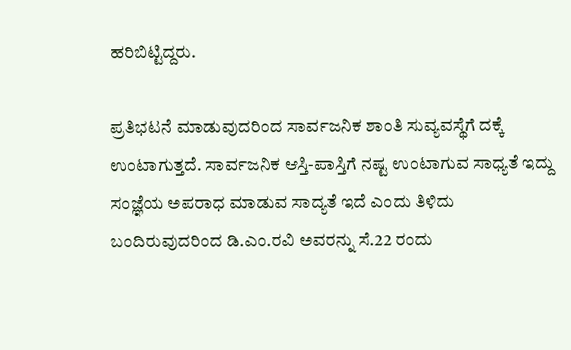ಹರಿಬಿಟ್ಟಿದ್ದರು.

ಪ್ರತಿಭಟನೆ ಮಾಡುವುದರಿಂದ ಸಾರ್ವಜನಿಕ ಶಾಂತಿ ಸುವ್ಯವಸ್ಥೆಗೆ ದಕ್ಕೆ ಉಂಟಾಗುತ್ತದೆ. ಸಾರ್ವಜನಿಕ ಆಸ್ತಿ-ಪಾಸ್ತಿಗೆ ನಷ್ಟ ಉಂಟಾಗುವ ಸಾಧ್ಯತೆ ಇದ್ದು ಸಂಜ್ಞೆಯ ಅಪರಾಧ ಮಾಡುವ ಸಾದ್ಯತೆ ಇದೆ ಎಂದು ತಿಳಿದು ಬಂದಿರುವುದರಿಂದ ಡಿ.ಎಂ.ರವಿ ಅವರನ್ನು ಸೆ.22 ರಂದು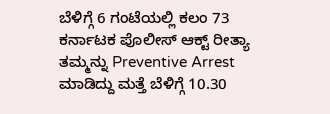ಬೆಳಿಗ್ಗೆ 6 ಗಂಟೆಯಲ್ಲಿ ಕಲಂ 73 ಕರ್ನಾಟಕ ಪೊಲೀಸ್ ಆಕ್ಟ್ ರೀತ್ಯಾ ತಮ್ಮನ್ನು Preventive Arrest ಮಾಡಿದ್ದು ಮತ್ತೆ ಬೆಳಿಗ್ಗೆ 10.30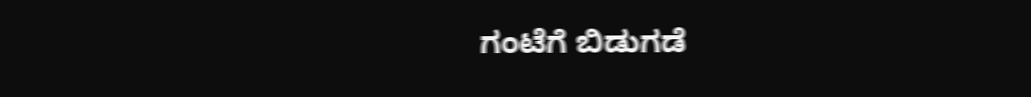ಗಂಟೆಗೆ ಬಿಡುಗಡೆ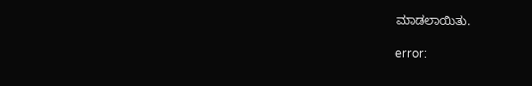ಮಾಡಲಾಯಿತು.

error: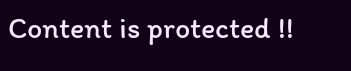Content is protected !!